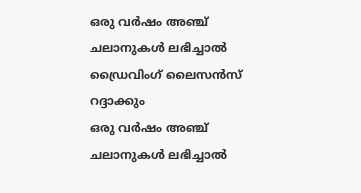ഒരു വർഷം അഞ്ച് ചലാനുകൾ ലഭിച്ചാൽ ഡ്രൈവിംഗ് ലൈസൻസ് റദ്ദാക്കും
ഒരു വർഷം അഞ്ച് ചലാനുകൾ ലഭിച്ചാൽ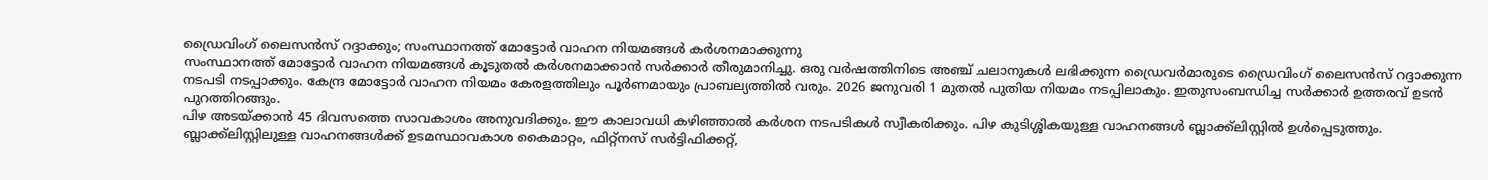ഡ്രൈവിംഗ് ലൈസൻസ് റദ്ദാക്കും; സംസ്ഥാനത്ത് മോട്ടോർ വാഹന നിയമങ്ങൾ കർശനമാക്കുന്നു
സംസ്ഥാനത്ത് മോട്ടോർ വാഹന നിയമങ്ങൾ കൂടുതൽ കർശനമാക്കാൻ സർക്കാർ തീരുമാനിച്ചു. ഒരു വർഷത്തിനിടെ അഞ്ച് ചലാനുകൾ ലഭിക്കുന്ന ഡ്രൈവർമാരുടെ ഡ്രൈവിംഗ് ലൈസൻസ് റദ്ദാക്കുന്ന നടപടി നടപ്പാക്കും. കേന്ദ്ര മോട്ടോർ വാഹന നിയമം കേരളത്തിലും പൂർണമായും പ്രാബല്യത്തിൽ വരും. 2026 ജനുവരി 1 മുതൽ പുതിയ നിയമം നടപ്പിലാകും. ഇതുസംബന്ധിച്ച സർക്കാർ ഉത്തരവ് ഉടൻ പുറത്തിറങ്ങും.
പിഴ അടയ്ക്കാൻ 45 ദിവസത്തെ സാവകാശം അനുവദിക്കും. ഈ കാലാവധി കഴിഞ്ഞാൽ കർശന നടപടികൾ സ്വീകരിക്കും. പിഴ കുടിശ്ശികയുള്ള വാഹനങ്ങൾ ബ്ലാക്ക്ലിസ്റ്റിൽ ഉൾപ്പെടുത്തും. ബ്ലാക്ക്ലിസ്റ്റിലുള്ള വാഹനങ്ങൾക്ക് ഉടമസ്ഥാവകാശ കൈമാറ്റം, ഫിറ്റ്നസ് സർട്ടിഫിക്കറ്റ്,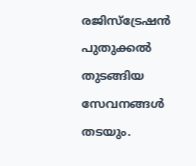രജിസ്ട്രേഷൻ പുതുക്കൽ തുടങ്ങിയ സേവനങ്ങൾ തടയും.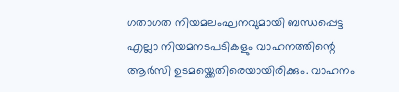ഗതാഗത നിയമലംഘനവുമായി ബന്ധപ്പെട്ട എല്ലാ നിയമനടപടികളും വാഹനത്തിന്റെ ആർസി ഉടമയ്ക്കെതിരെയായിരിക്കും. വാഹനം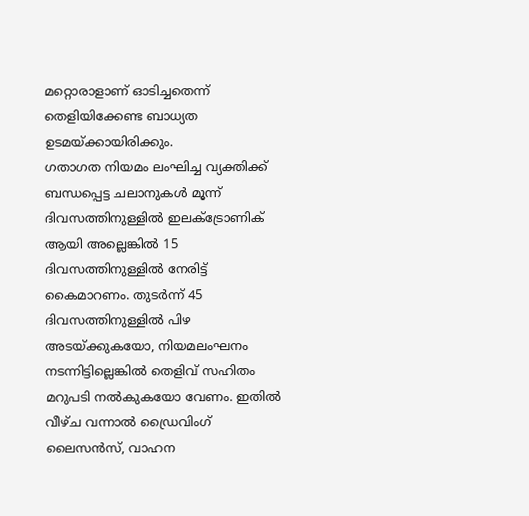മറ്റൊരാളാണ് ഓടിച്ചതെന്ന് തെളിയിക്കേണ്ട ബാധ്യത ഉടമയ്ക്കായിരിക്കും.
ഗതാഗത നിയമം ലംഘിച്ച വ്യക്തിക്ക് ബന്ധപ്പെട്ട ചലാനുകൾ മൂന്ന് ദിവസത്തിനുള്ളിൽ ഇലക്ട്രോണിക് ആയി അല്ലെങ്കിൽ 15 ദിവസത്തിനുള്ളിൽ നേരിട്ട് കൈമാറണം. തുടർന്ന് 45 ദിവസത്തിനുള്ളിൽ പിഴ അടയ്ക്കുകയോ, നിയമലംഘനം നടന്നിട്ടില്ലെങ്കിൽ തെളിവ് സഹിതം മറുപടി നൽകുകയോ വേണം. ഇതിൽ വീഴ്ച വന്നാൽ ഡ്രൈവിംഗ് ലൈസൻസ്, വാഹന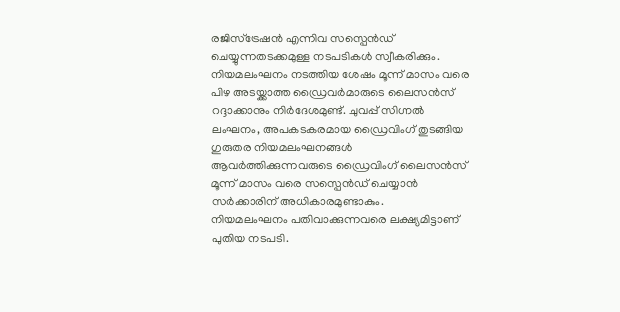രജിസ്ട്രേഷൻ എന്നിവ സസ്പെൻഡ് ചെയ്യുന്നതടക്കമുള്ള നടപടികൾ സ്വീകരിക്കും.
നിയമലംഘനം നടത്തിയ ശേഷം മൂന്ന് മാസം വരെ പിഴ അടയ്ക്കാത്ത ഡ്രൈവർമാരുടെ ലൈസൻസ് റദ്ദാക്കാനും നിർദേശമുണ്ട്. ചുവപ്പ് സിഗ്നൽ ലംഘനം, അപകടകരമായ ഡ്രൈവിംഗ് തുടങ്ങിയ ഗുരുതര നിയമലംഘനങ്ങൾ ആവർത്തിക്കുന്നവരുടെ ഡ്രൈവിംഗ് ലൈസൻസ് മൂന്ന് മാസം വരെ സസ്പെൻഡ് ചെയ്യാൻ സർക്കാരിന് അധികാരമുണ്ടാകും.
നിയമലംഘനം പതിവാക്കുന്നവരെ ലക്ഷ്യമിട്ടാണ് പുതിയ നടപടി.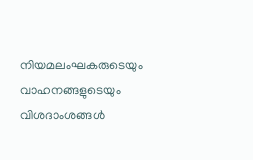നിയമലംഘകരുടെയും വാഹനങ്ങളുടെയും വിശദാംശങ്ങൾ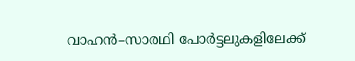വാഹൻ–സാരഥി പോർട്ടലുകളിലേക്ക്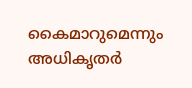കൈമാറുമെന്നും അധികൃതർ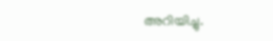അറിയിച്ചു.